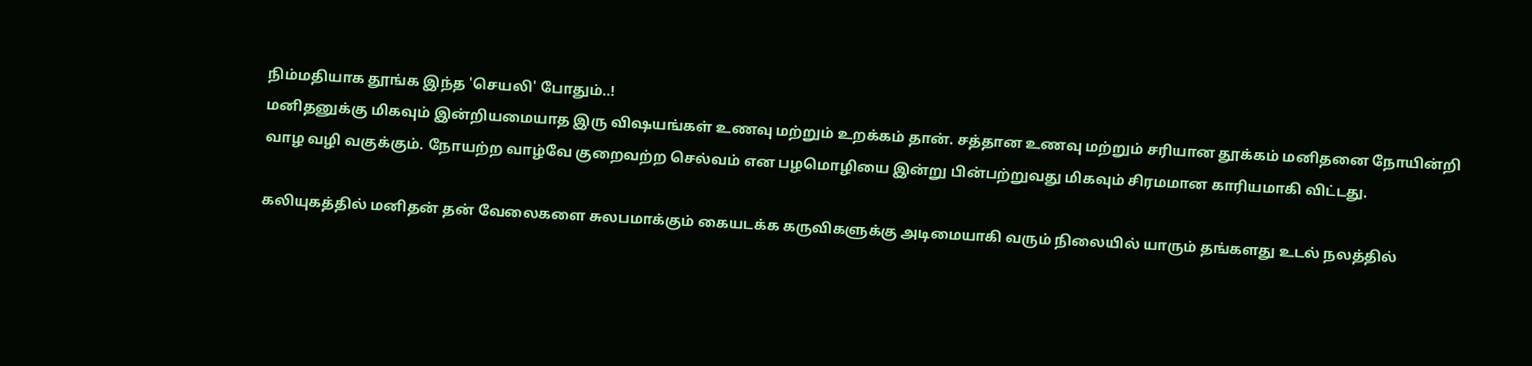நிம்மதியாக தூங்க இந்த 'செயலி' போதும்..!
மனிதனுக்கு மிகவும் இன்றியமையாத இரு விஷயங்கள் உணவு மற்றும் உறக்கம் தான். சத்தான உணவு மற்றும் சரியான தூக்கம் மனிதனை நோயின்றி வாழ வழி வகுக்கும். நோயற்ற வாழ்வே குறைவற்ற செல்வம் என பழமொழியை இன்று பின்பற்றுவது மிகவும் சிரமமான காரியமாகி விட்டது.

கலியுகத்தில் மனிதன் தன் வேலைகளை சுலபமாக்கும் கையடக்க கருவிகளுக்கு அடிமையாகி வரும் நிலையில் யாரும் தங்களது உடல் நலத்தில்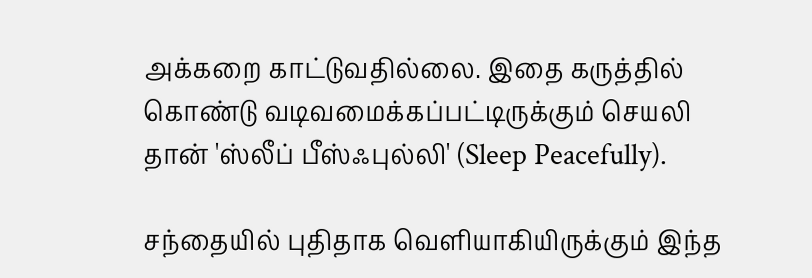அக்கறை காட்டுவதில்லை. இதை கருத்தில் கொண்டு வடிவமைக்கப்பட்டிருக்கும் செயலி தான் 'ஸ்லீப் பீஸ்ஃபுல்லி' (Sleep Peacefully).

சந்தையில் புதிதாக வெளியாகியிருக்கும் இந்த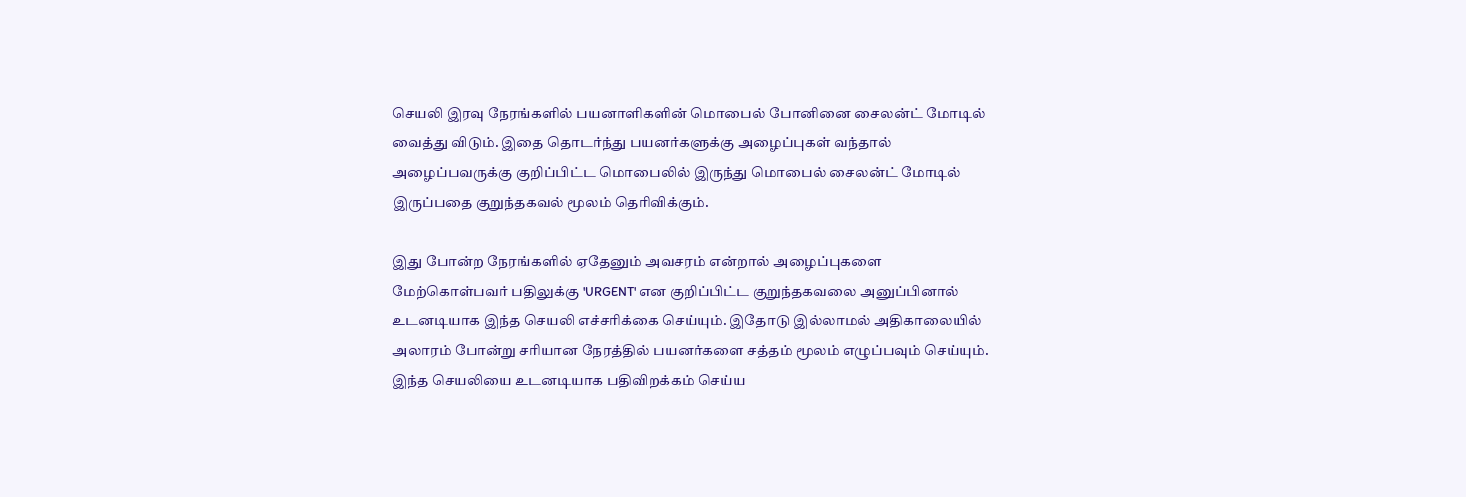செயலி இரவு நேரங்களில் பயனாளிகளின் மொபைல் போனினை சைலன்ட் மோடில் வைத்து விடும். இதை தொடர்ந்து பயனர்களுக்கு அழைப்புகள் வந்தால் அழைப்பவருக்கு குறிப்பிட்ட மொபைலில் இருந்து மொபைல் சைலன்ட் மோடில் இருப்பதை குறுந்தகவல் மூலம் தெரிவிக்கும்.

இது போன்ற நேரங்களில் ஏதேனும் அவசரம் என்றால் அழைப்புகளை மேற்கொள்பவர் பதிலுக்கு 'URGENT' என குறிப்பிட்ட குறுந்தகவலை அனுப்பினால் உடனடியாக இந்த செயலி எச்சரிக்கை செய்யும். இதோடு இல்லாமல் அதிகாலையில் அலாரம் போன்று சரியான நேரத்தில் பயனர்களை சத்தம் மூலம் எழுப்பவும் செய்யும். இந்த செயலியை உடனடியாக பதிவிறக்கம் செய்ய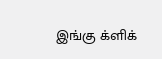இங்கு க்ளிக்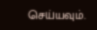செய்யவும்.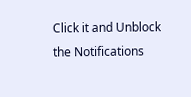Click it and Unblock the Notifications